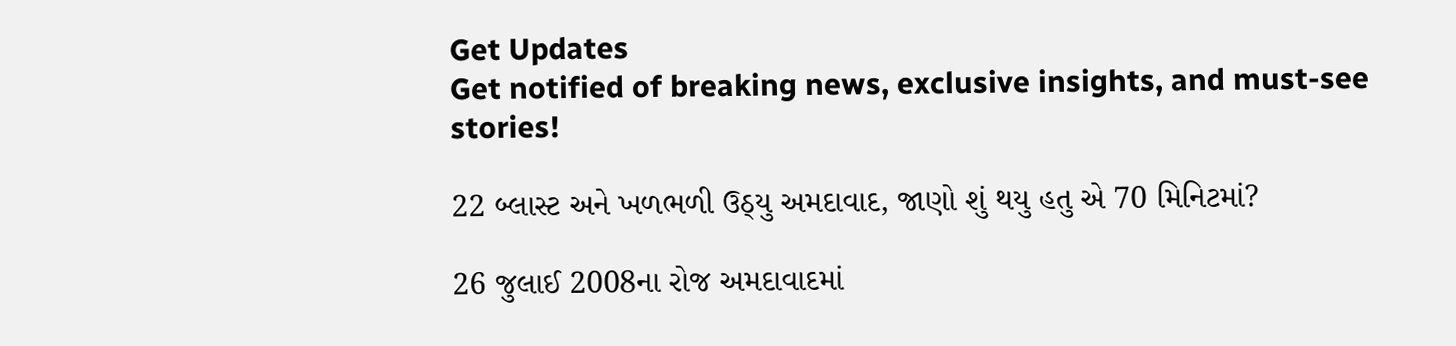Get Updates
Get notified of breaking news, exclusive insights, and must-see stories!

22 બ્લાસ્ટ અને ખળભળી ઉઠ્યુ અમદાવાદ, જાણો શું થયુ હતુ એ 70 મિનિટમાં?

26 જુલાઈ 2008ના રોજ અમદાવાદમાં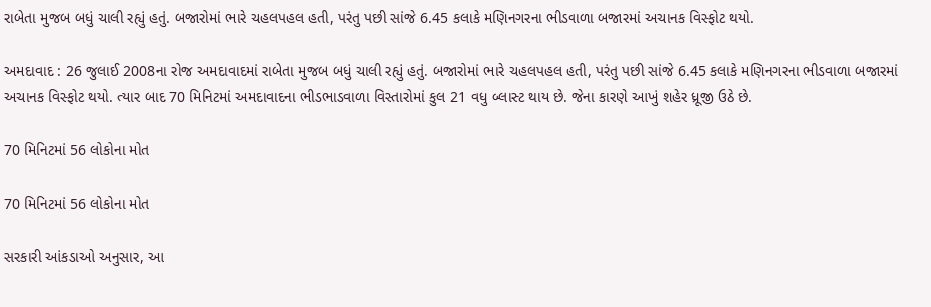રાબેતા મુજબ બધું ચાલી રહ્યું હતું. બજારોમાં ભારે ચહલપહલ હતી, પરંતુ પછી સાંજે 6.45 કલાકે મણિનગરના ભીડવાળા બજારમાં અચાનક વિસ્ફોટ થયો.

અમદાવાદ : 26 જુલાઈ 2008ના રોજ અમદાવાદમાં રાબેતા મુજબ બધું ચાલી રહ્યું હતું. બજારોમાં ભારે ચહલપહલ હતી, પરંતુ પછી સાંજે 6.45 કલાકે મણિનગરના ભીડવાળા બજારમાં અચાનક વિસ્ફોટ થયો. ત્યાર બાદ 70 મિનિટમાં અમદાવાદના ભીડભાડવાળા વિસ્તારોમાં કુલ 21 વધુ બ્લાસ્ટ થાય છે. જેના કારણે આખું શહેર ધ્રૂજી ઉઠે છે.

70 મિનિટમાં 56 લોકોના મોત

70 મિનિટમાં 56 લોકોના મોત

સરકારી આંકડાઓ અનુસાર, આ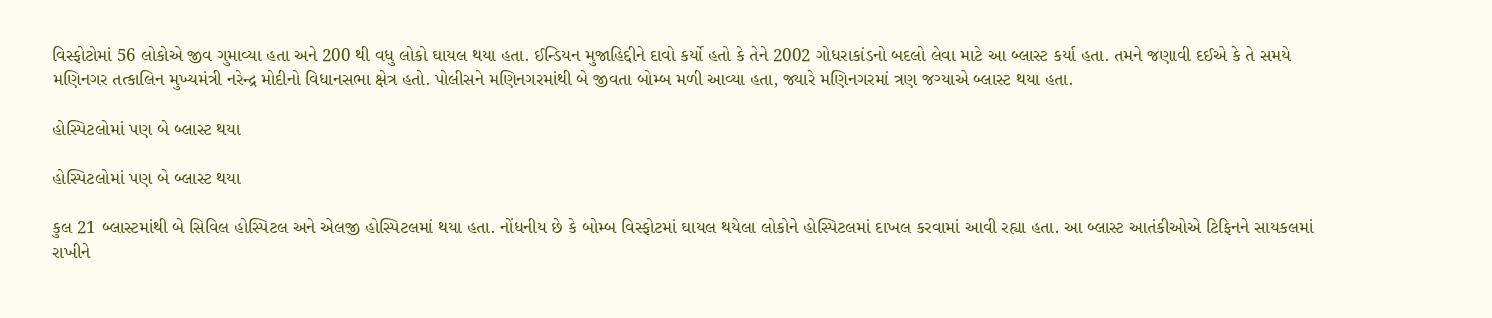વિસ્ફોટોમાં 56 લોકોએ જીવ ગુમાવ્યા હતા અને 200 થી વધુ લોકો ઘાયલ થયા હતા. ઈન્ડિયન મુજાહિદ્દીને દાવો કર્યો હતો કે તેને 2002 ગોધરાકાંડનો બદલો લેવા માટે આ બ્લાસ્ટ કર્યા હતા. તમને જણાવી દઈએ કે તે સમયે મણિનગર તત્કાલિન મુખ્યમંત્રી નરેન્દ્ર મોદીનો વિધાનસભા ક્ષેત્ર હતો. પોલીસને મણિનગરમાંથી બે જીવતા બોમ્બ મળી આવ્યા હતા, જ્યારે મણિનગરમાં ત્રણ જગ્યાએ બ્લાસ્ટ થયા હતા.

હોસ્પિટલોમાં પણ બે બ્લાસ્ટ થયા

હોસ્પિટલોમાં પણ બે બ્લાસ્ટ થયા

કુલ 21 બ્લાસ્ટમાંથી બે સિવિલ હોસ્પિટલ અને એલજી હોસ્પિટલમાં થયા હતા. નોંધનીય છે કે બોમ્બ વિસ્ફોટમાં ઘાયલ થયેલા લોકોને હોસ્પિટલમાં દાખલ કરવામાં આવી રહ્યા હતા. આ બ્લાસ્ટ આતંકીઓએ ટિફિનને સાયકલમાં રાખીને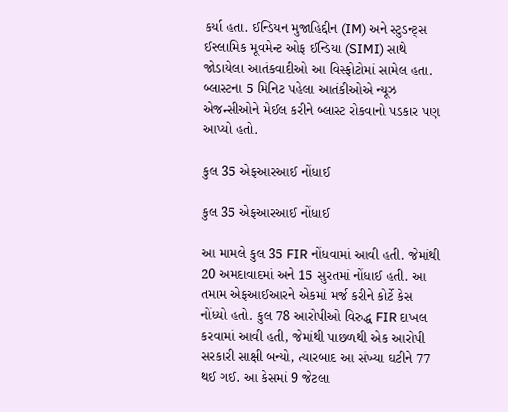કર્યા હતા. ઈન્ડિયન મુજાહિદ્દીન (IM) અને સ્ટુડન્ટ્સ ઈસ્લામિક મૂવમેન્ટ ઓફ ઈન્ડિયા (SIMI) સાથે જોડાયેલા આતંકવાદીઓ આ વિસ્ફોટોમાં સામેલ હતા. બ્લાસ્ટના 5 મિનિટ પહેલા આતંકીઓએ ન્યૂઝ એજન્સીઓને મેઈલ કરીને બ્લાસ્ટ રોકવાનો પડકાર પણ આપ્યો હતો.

કુલ 35 એફઆરઆઈ નોંધાઈ

કુલ 35 એફઆરઆઈ નોંધાઈ

આ મામલે કુલ 35 FIR નોંધવામાં આવી હતી. જેમાંથી 20 અમદાવાદમાં અને 15 સુરતમાં નોંધાઈ હતી. આ તમામ એફઆઈઆરને એકમાં મર્જ કરીને કોર્ટે કેસ નોંધ્યો હતો. કુલ 78 આરોપીઓ વિરુદ્ધ FIR દાખલ કરવામાં આવી હતી, જેમાંથી પાછળથી એક આરોપી સરકારી સાક્ષી બન્યો, ત્યારબાદ આ સંખ્યા ઘટીને 77 થઈ ગઈ. આ કેસમાં 9 જેટલા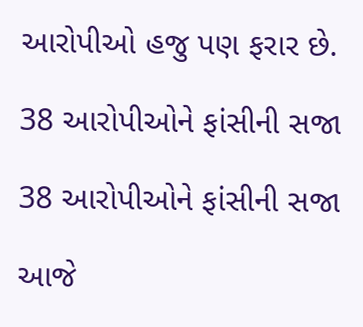આરોપીઓ હજુ પણ ફરાર છે.

38 આરોપીઓને ફાંસીની સજા

38 આરોપીઓને ફાંસીની સજા

આજે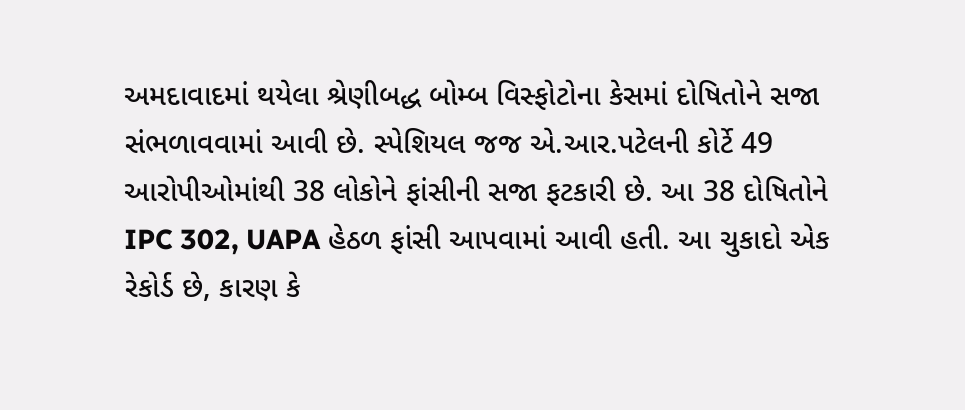અમદાવાદમાં થયેલા શ્રેણીબદ્ધ બોમ્બ વિસ્ફોટોના કેસમાં દોષિતોને સજા સંભળાવવામાં આવી છે. સ્પેશિયલ જજ એ.આર.પટેલની કોર્ટે 49 આરોપીઓમાંથી 38 લોકોને ફાંસીની સજા ફટકારી છે. આ 38 દોષિતોને IPC 302, UAPA હેઠળ ફાંસી આપવામાં આવી હતી. આ ચુકાદો એક રેકોર્ડ છે, કારણ કે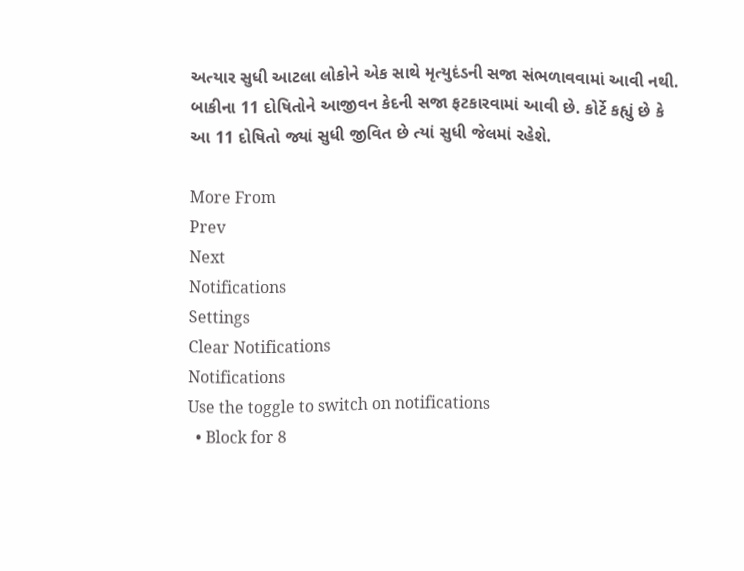અત્યાર સુધી આટલા લોકોને એક સાથે મૃત્યુદંડની સજા સંભળાવવામાં આવી નથી. બાકીના 11 દોષિતોને આજીવન કેદની સજા ફટકારવામાં આવી છે. કોર્ટે કહ્યું છે કે આ 11 દોષિતો જ્યાં સુધી જીવિત છે ત્યાં સુધી જેલમાં રહેશે.

More From
Prev
Next
Notifications
Settings
Clear Notifications
Notifications
Use the toggle to switch on notifications
  • Block for 8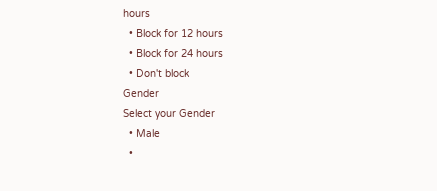hours
  • Block for 12 hours
  • Block for 24 hours
  • Don't block
Gender
Select your Gender
  • Male
  •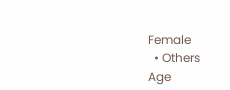Female
  • Others
Age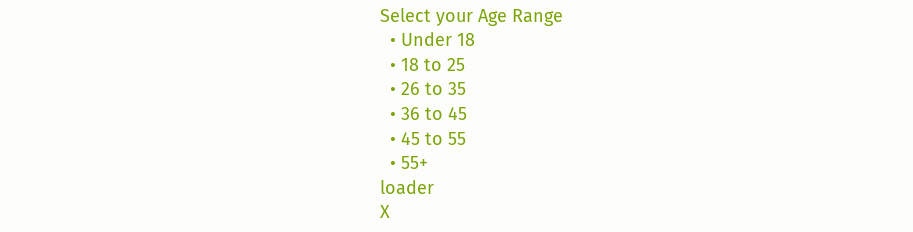Select your Age Range
  • Under 18
  • 18 to 25
  • 26 to 35
  • 36 to 45
  • 45 to 55
  • 55+
loader
X